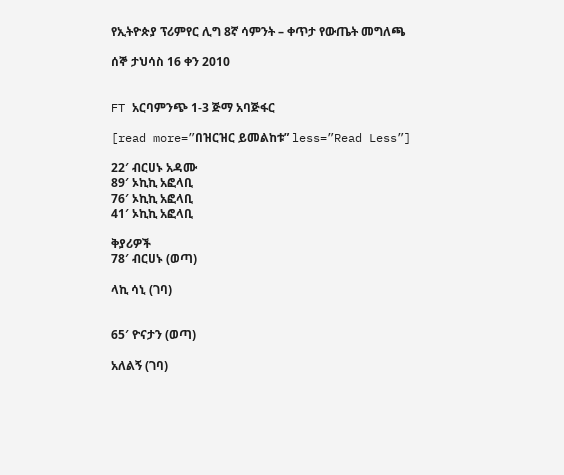የኢትዮጵያ ፕሪምየር ሊግ 8ኛ ሳምንት – ቀጥታ የውጤት መግለጫ

ሰኞ ታህሳስ 16 ቀን 2010


FT አርባምንጭ 1-3 ጅማ አባጅፋር

[read more=”በዝርዝር ይመልከቱ” less=”Read Less”]

22′ ብርሀኑ አዳሙ
89′ ኦኪኪ አፎላቢ
76′ ኦኪኪ አፎላቢ
41′ ኦኪኪ አፎላቢ

ቅያሪዎች
78′ ብርሀኑ (ወጣ)

ላኪ ሳኒ (ገባ)


65′ ዮናታን (ወጣ)

አለልኝ (ገባ)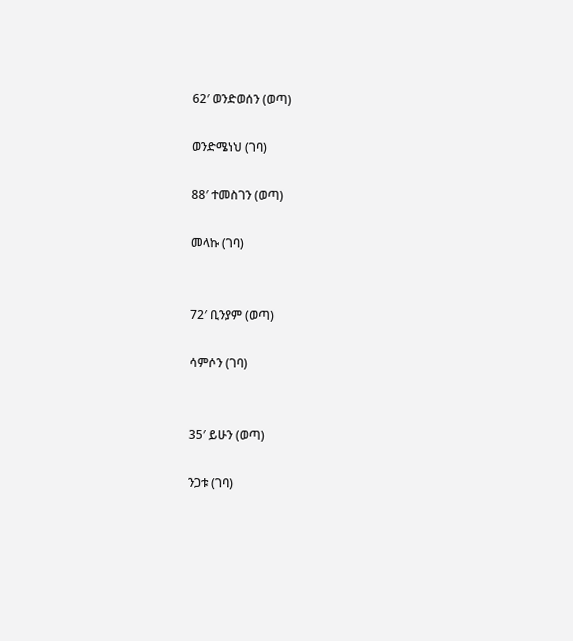62′ ወንድወሰን (ወጣ)

ወንድሜነህ (ገባ)

88′ ተመስገን (ወጣ)

መላኩ (ገባ)


72′ ቢንያም (ወጣ)

ሳምሶን (ገባ)


35′ ይሁን (ወጣ)

ንጋቱ (ገባ)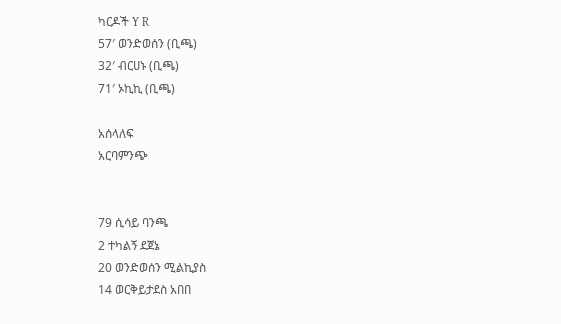ካርዶች Y R
57′ ወንድወሰን (ቢጫ)
32′ ብርሀኑ (ቢጫ)
71′ ኦኪኪ (ቢጫ)

አሰላለፍ
አርባምንጭ


79 ሲሳይ ባንጫ
2 ተካልኝ ደጀኔ
20 ወንድወሰን ሚልኪያስ
14 ወርቅይታደስ አበበ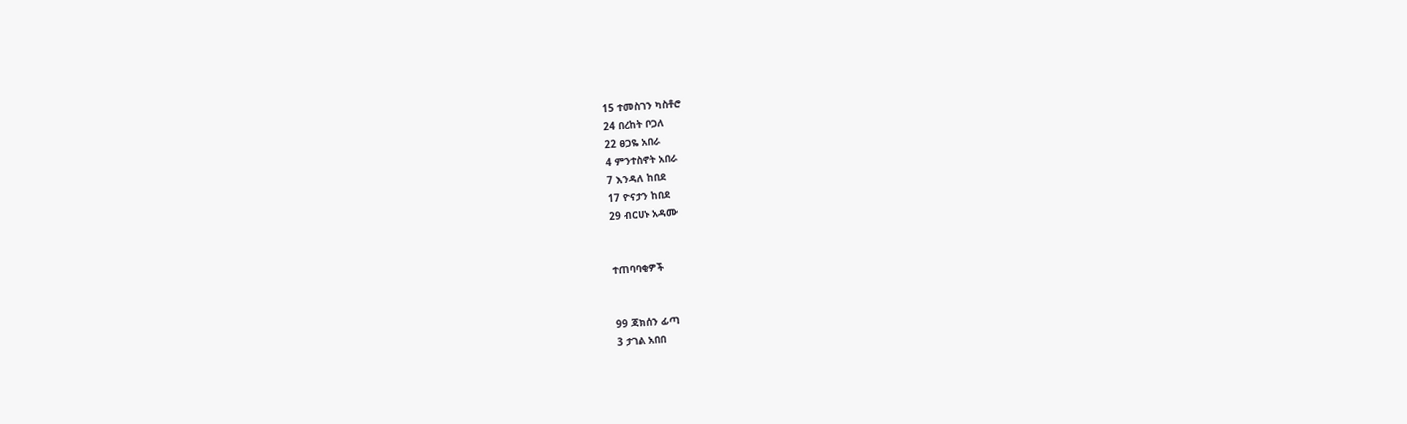15 ተመስገን ካስቶሮ
24 በረከት ቦጋለ
22 ፀጋዬ አበራ
4 ምንተስኖት አበራ
7 እንዳለ ከበደ
17 ዮናታን ከበደ
29 ብርሀኑ አዳሙ


ተጠባባቂዎች


99 ጃክሰን ፊጣ
3 ታገል አበበ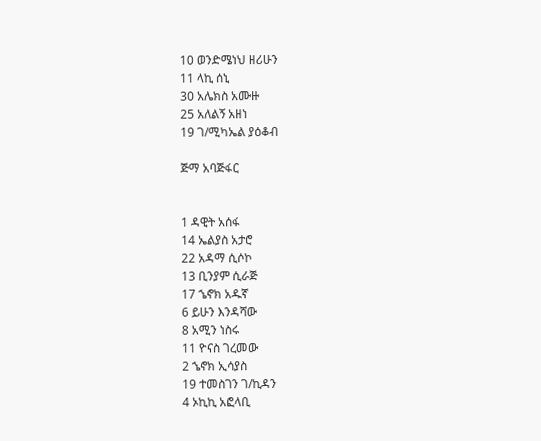10 ወንድሜነህ ዘሪሁን
11 ላኪ ሰኒ
30 አሌክስ አሙዙ
25 አለልኝ አዘነ
19 ገ/ሚካኤል ያዕቆብ

ጅማ አባጅፋር


1 ዳዊት አሰፋ
14 ኤልያስ አታሮ
22 አዳማ ሲሶኮ
13 ቢንያም ሲራጅ
17 ኄኖክ አዱኛ
6 ይሁን እንዳሻው
8 አሚን ነስሩ
11 ዮናስ ገረመው
2 ኄኖክ ኢሳያስ
19 ተመስገን ገ/ኪዳን
4 ኦኪኪ አፎላቢ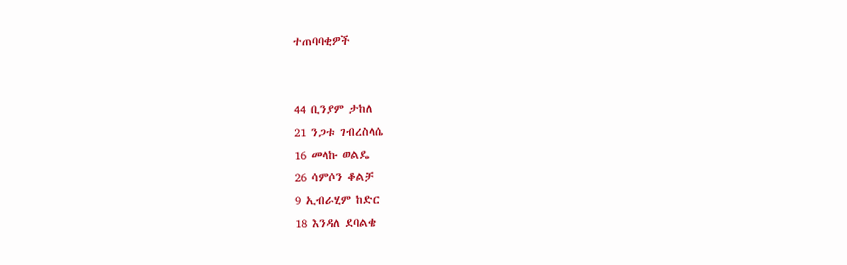ተጠባባቂዎች


44 ቢንያም ታከለ
21 ንጋቱ ገብረስላሴ
16 መላኩ ወልዴ
26 ሳምሶን ቆልቻ
9 ኢብራሂም ከድር
18 እንዳለ ደባልቄ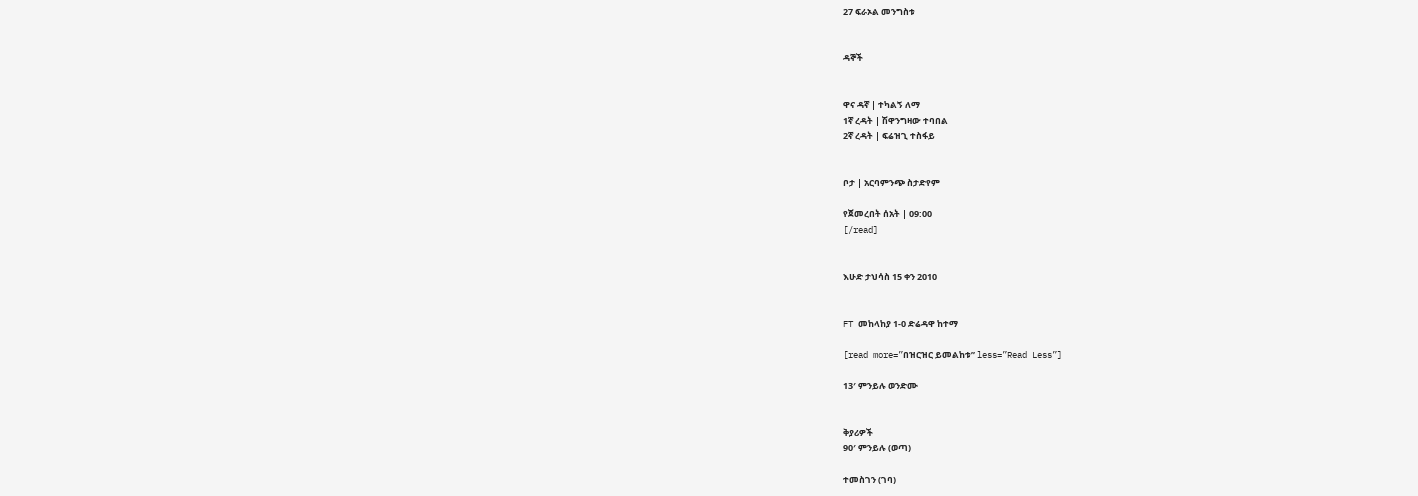27 ፍራኦል መንግስቱ


ዳኞች


ዋና ዳኛ | ተካልኝ ለማ
1ኛ ረዳት | ሽዋንግዛው ተባበል
2ኛ ረዳት | ፍሬዝጊ ተስፋይ


ቦታ | አርባምንጭ ስታድየም

የጀመረበት ሰአት | 09:00
[/read]


እሁድ ታህሳስ 15 ቀን 2010


FT መከላከያ 1-0 ድሬዳዋ ከተማ

[read more=”በዝርዝር ይመልከቱ” less=”Read Less”]

13′ ምንይሉ ወንድሙ


ቅያሪዎች
90′ ምንይሉ (ወጣ)

ተመስገን (ገባ)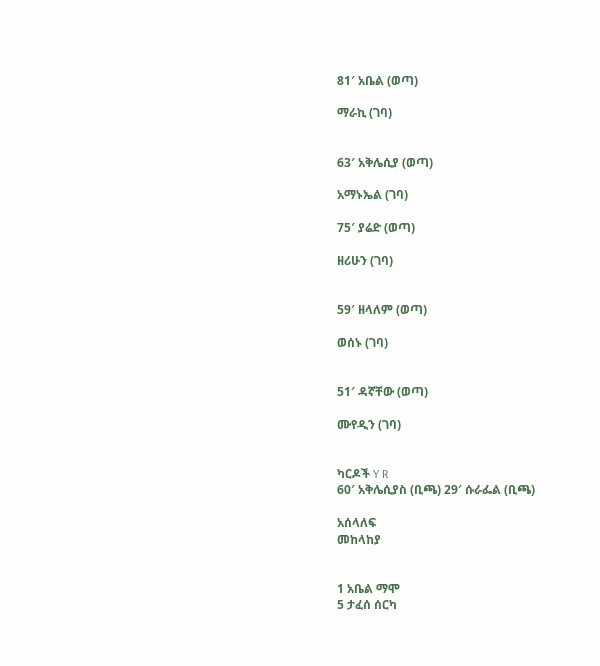81′ አቤል (ወጣ)

ማራኪ (ገባ)


63′ አቅሌሲያ (ወጣ)

አማኑኤል (ገባ)

75′ ያሬድ (ወጣ)

ዘሪሁን (ገባ)


59′ ዘላለም (ወጣ)

ወሰኑ (ገባ)


51′ ዳኛቸው (ወጣ)

ሙየዲን (ገባ)


ካርዶች Y R
60′ አቅሌሲያስ (ቢጫ) 29′ ሱራፌል (ቢጫ)

አሰላለፍ
መከላከያ


1 አቤል ማሞ
5 ታፈሰ ሰርካ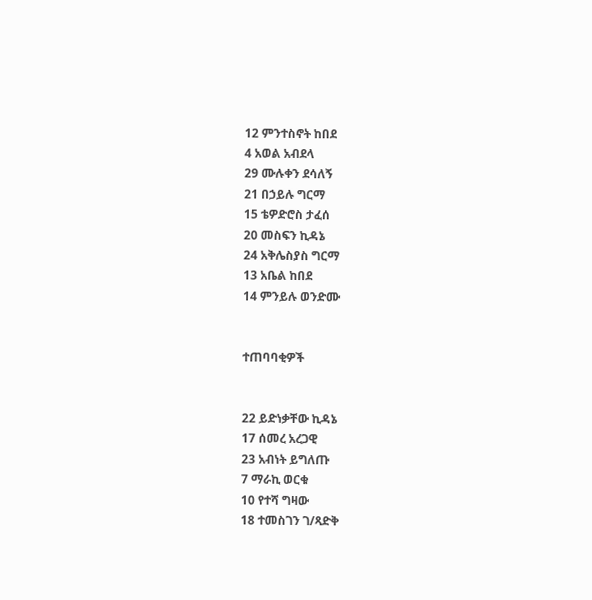12 ምንተስኖት ከበደ
4 አወል አብደላ
29 ሙሉቀን ደሳለኝ
21 በኃይሉ ግርማ
15 ቴዎድሮስ ታፈሰ
20 መስፍን ኪዳኔ
24 አቅሌስያስ ግርማ
13 አቤል ከበደ
14 ምንይሉ ወንድሙ


ተጠባባቂዎች


22 ይድነቃቸው ኪዳኔ
17 ሰመረ አረጋዊ
23 አብነት ይግለጡ
7 ማራኪ ወርቁ
10 የተሻ ግዛው
18 ተመስገን ገ/ጻድቅ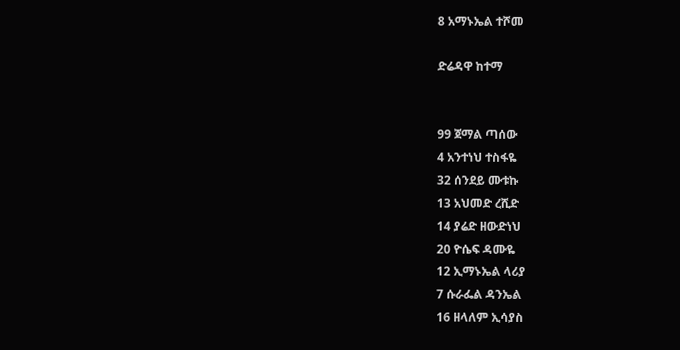8 አማኑኤል ተሾመ

ድሬዳዋ ከተማ


99 ጀማል ጣሰው
4 አንተነህ ተስፋዬ
32 ሰንደይ ሙቱኩ
13 አህመድ ረሺድ
14 ያሬድ ዘውድነህ
20 ዮሴፍ ዳሙዬ
12 ኢማኑኤል ላሪያ
7 ሱራፌል ዳንኤል
16 ዘላለም ኢሳያስ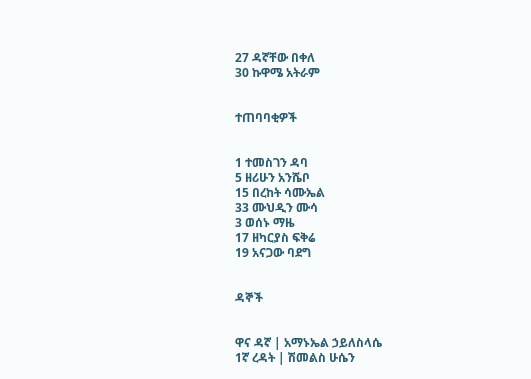27 ዳኛቸው በቀለ
30 ኩዋሜ አትራም


ተጠባባቂዎች


1 ተመስገን ዳባ
5 ዘሪሁን አንሼቦ
15 በረከት ሳሙኤል
33 ሙህዲን ሙሳ
3 ወሰኑ ማዜ
17 ዘካርያስ ፍቅሬ
19 አናጋው ባደግ


ዳኞች


ዋና ዳኛ | አማኑኤል ኃይለስላሴ
1ኛ ረዳት | ሽመልስ ሁሴን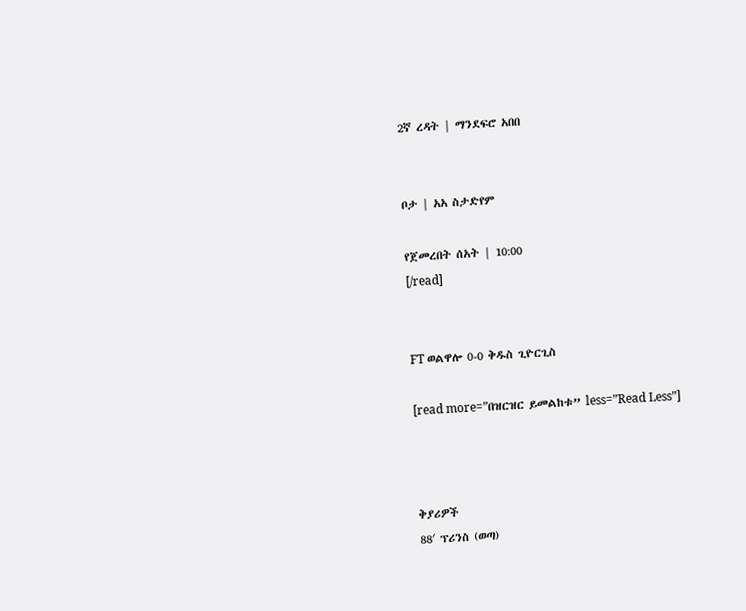2ኛ ረዳት | ማንደፍሮ አበበ


ቦታ | አአ ስታድየም

የጀመረበት ሰአት | 10:00
[/read]


FT ወልዋሎ 0-0 ቅዱስ ጊዮርጊስ

[read more=”በዝርዝር ይመልከቱ” less=”Read Less”]



ቅያሪዎች
88′ ፕሪንስ (ወጣ)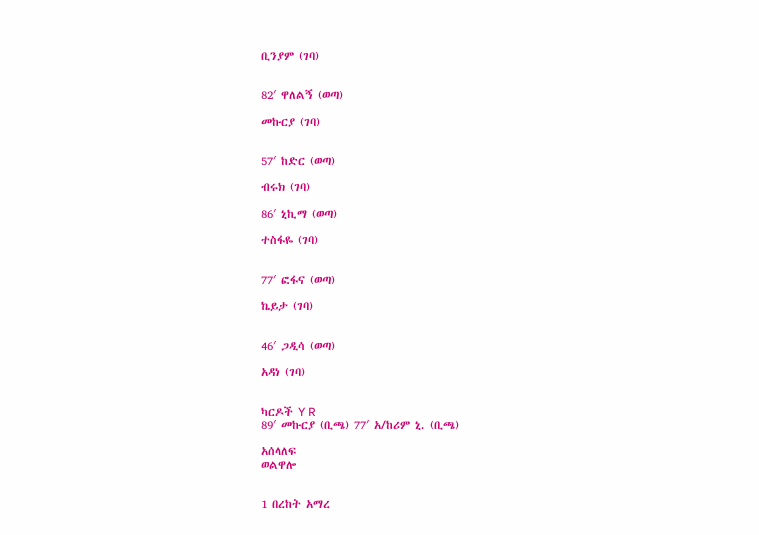ቢንያም (ገባ)


82′ ዋለልኝ (ወጣ)

መኩርያ (ገባ)


57′ ከድር (ወጣ)

ብሩክ (ገባ)

86′ ኒኪማ (ወጣ)

ተስፋዬ (ገባ)


77′ ፎፋና (ወጣ)

ኬይታ (ገባ)


46′ ጋዲሳ (ወጣ)

አዳነ (ገባ)


ካርዶች Y R
89′ መኩርያ (ቢጫ) 77′ አ/ከሪም ኒ. (ቢጫ)

አሰላለፍ
ወልዋሎ


1 በረከት አማረ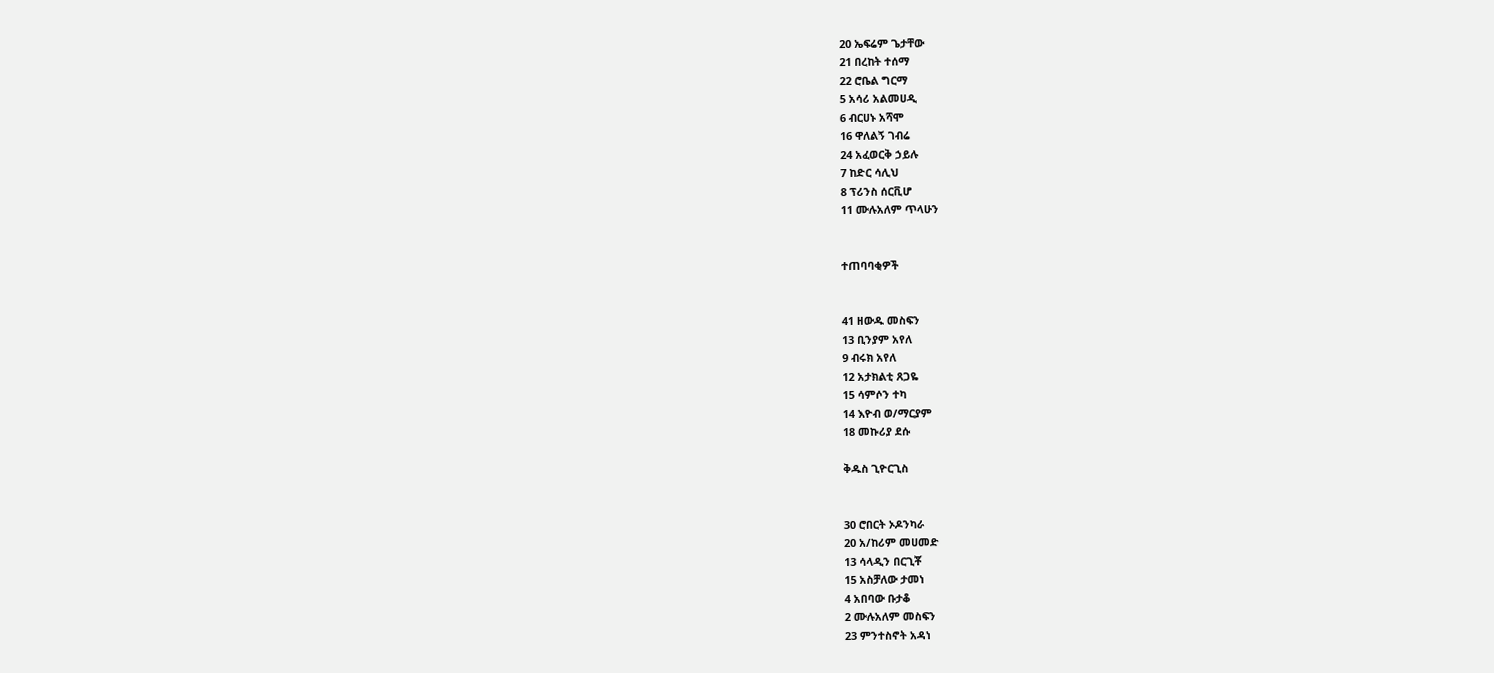20 ኤፍሬም ጌታቸው
21 በረከት ተሰማ
22 ሮቤል ግርማ
5 አሳሪ አልመሀዲ
6 ብርሀኑ አሻሞ
16 ዋለልኝ ገብሬ
24 አፈወርቅ ኃይሉ
7 ከድር ሳሊህ
8 ፕሪንስ ሰርቪሆ
11 ሙሉአለም ጥላሁን


ተጠባባቂዎች


41 ዘውዱ መስፍን
13 ቢንያም አየለ
9 ብሩክ አየለ
12 አታክልቲ ጸጋዬ
15 ሳምሶን ተካ
14 እዮብ ወ/ማርያም
18 መኩሪያ ደሱ

ቅዱስ ጊዮርጊስ


30 ሮበርት ኦዶንካራ
20 አ/ከሪም መሀመድ
13 ሳላዲን በርጊቾ
15 አስቻለው ታመነ
4 አበባው ቡታቆ
2 ሙሉአለም መስፍን
23 ምንተስኖት አዳነ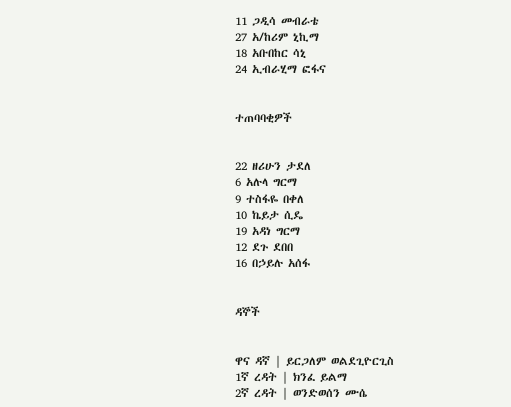11 ጋዲሳ መብራቴ
27 አ/ከሪም ኒኪማ
18 አቡበከር ሳኒ
24 ኢብራሂማ ፎፋና


ተጠባባቂዎች


22 ዘሪሁን ታደለ
6 አሉላ ግርማ
9 ተስፋዬ በቀለ
10 ኬይታ ሲዴ
19 አዳነ ግርማ
12 ደጉ ደበበ
16 በኃይሉ አሰፋ


ዳኞች


ዋና ዳኛ | ይርጋለም ወልደጊዮርጊስ
1ኛ ረዳት | ክንፈ ይልማ
2ኛ ረዳት | ወንድወሰን ሙሴ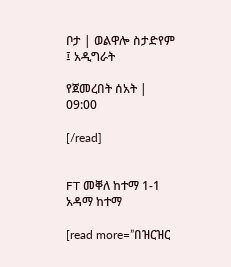ቦታ | ወልዋሎ ስታድየም ፤ አዲግራት

የጀመረበት ሰአት | 09:00

[/read]


FT መቐለ ከተማ 1-1 አዳማ ከተማ

[read more=”በዝርዝር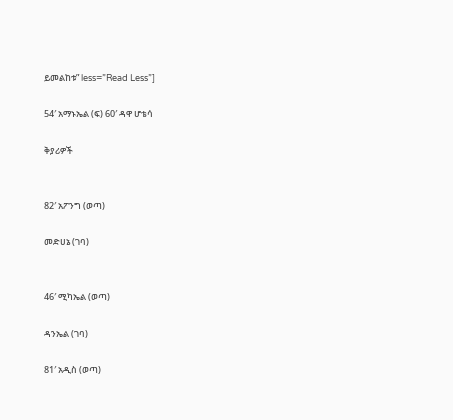ይመልከቱ” less=”Read Less”]

54′ አማኑኤል (ፍ) 60′ ዳዋ ሆቴሳ

ቅያሪዎች


82′ አፖንግ (ወጣ)

መድሀኔ (ገባ)


46′ ሚካኤል (ወጣ)

ዳንኤል (ገባ)

81′ አዲስ (ወጣ)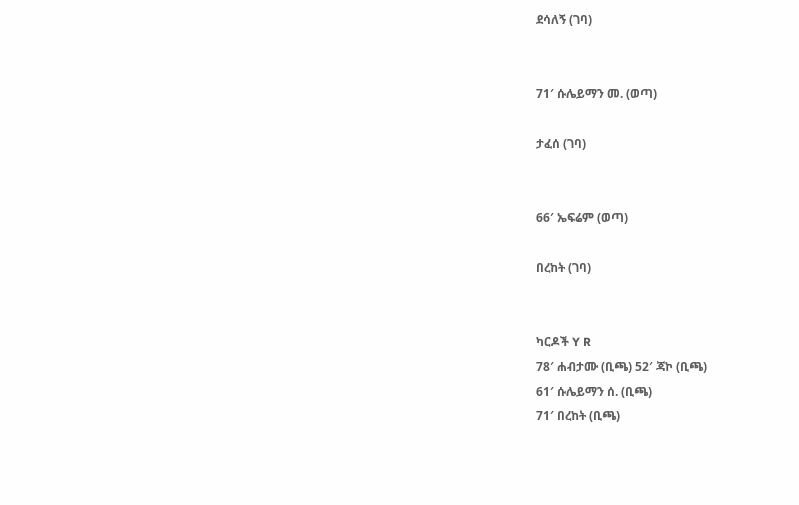ደሳለኝ (ገባ)


71′ ሱሌይማን መ. (ወጣ)

ታፈሰ (ገባ)


66′ ኤፍሬም (ወጣ)

በረከት (ገባ)


ካርዶች Y R
78′ ሐብታሙ (ቢጫ) 52′ ጃኮ (ቢጫ)
61′ ሱሌይማን ሰ. (ቢጫ)
71′ በረከት (ቢጫ)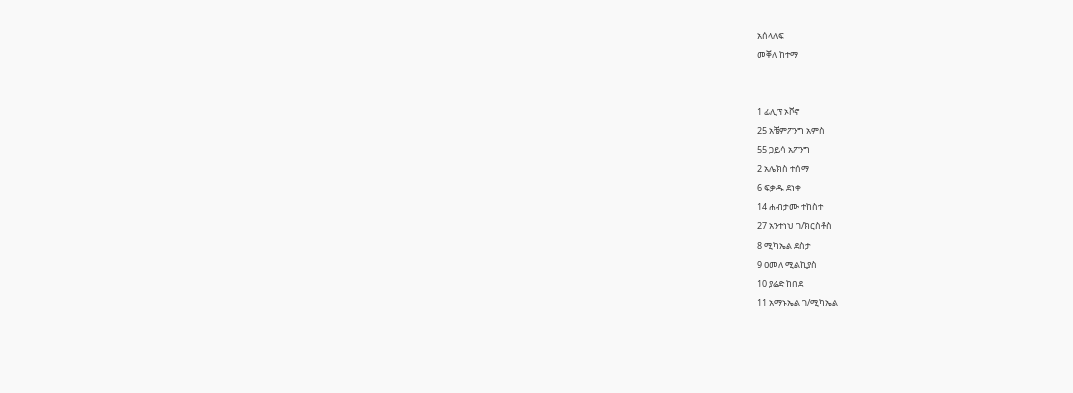አሰላለፍ
መቐለ ከተማ


1 ፊሊፕ ኦቮኖ
25 አቼምፖንግ አምስ
55 ጋይሳ አፖንግ
2 አሌክስ ተሰማ
6 ፍቃዱ ደነቀ
14 ሐብታሙ ተከስተ
27 አንተነህ ገ/ክርስቶስ
8 ሚካኤል ደስታ
9 ዐመለ ሚልኪያስ
10 ያሬድ ከበደ
11 አማኑኤል ገ/ሚካኤል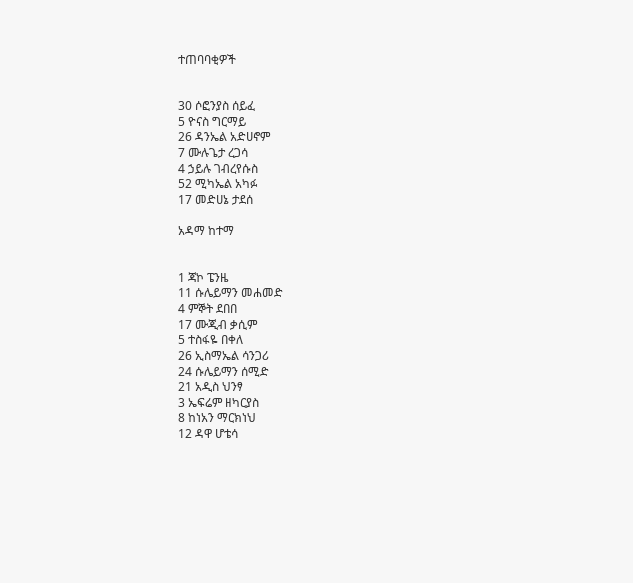ተጠባባቂዎች


30 ሶፎንያስ ሰይፈ
5 ዮናስ ግርማይ
26 ዳንኤል አድሀኖም
7 ሙሉጌታ ረጋሳ
4 ኃይሉ ገብረየሱስ
52 ሚካኤል አካፉ
17 መድሀኔ ታደሰ

አዳማ ከተማ


1 ጃኮ ፔንዜ
11 ሱሌይማን መሐመድ
4 ምኞት ደበበ
17 ሙጂብ ቃሲም
5 ተስፋዬ በቀለ
26 ኢስማኤል ሳንጋሪ
24 ሱሌይማን ሰሚድ
21 አዲስ ህንፃ
3 ኤፍሬም ዘካርያስ
8 ከነአን ማርክነህ
12 ዳዋ ሆቴሳ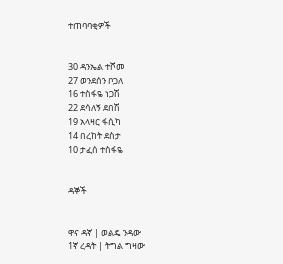ተጠባባቂዎች


30 ዳንኤል ተሾመ
27 ወንደሰን ቦጋለ
16 ተስፋዬ ነጋሽ
22 ደሳለኝ ደበሽ
19 አላዛር ፋሲካ
14 በረከት ደስታ
10 ታፈሰ ተስፋዬ


ዳኞች


ዋና ዳኛ | ወልዴ ንዳው
1ኛ ረዳት | ትግል ግዛው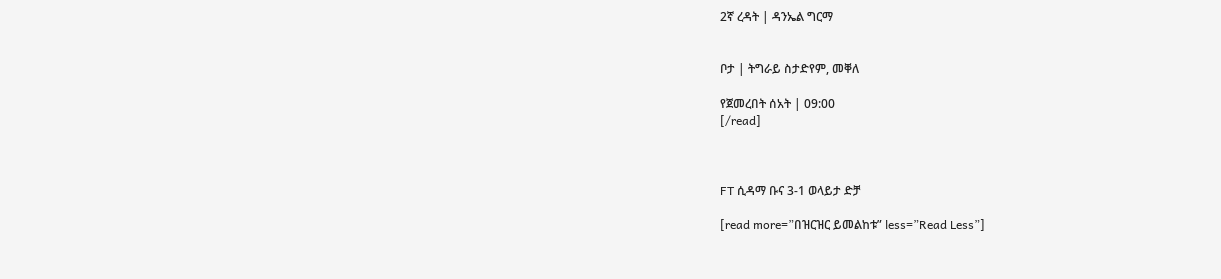2ኛ ረዳት | ዳንኤል ግርማ


ቦታ | ትግራይ ስታድየም, መቐለ

የጀመረበት ሰአት | 09:00
[/read]



FT ሲዳማ ቡና 3-1 ወላይታ ድቻ

[read more=”በዝርዝር ይመልከቱ” less=”Read Less”]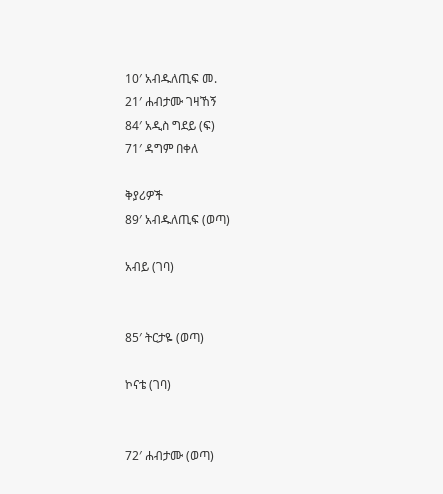10′ አብዱለጢፍ መ.
21′ ሐብታሙ ገዛኸኝ
84′ አዲስ ግደይ (ፍ)
71′ ዳግም በቀለ

ቅያሪዎች
89′ አብዱለጢፍ (ወጣ)

አብይ (ገባ)


85′ ትርታዬ (ወጣ)

ኮናቴ (ገባ)


72′ ሐብታሙ (ወጣ)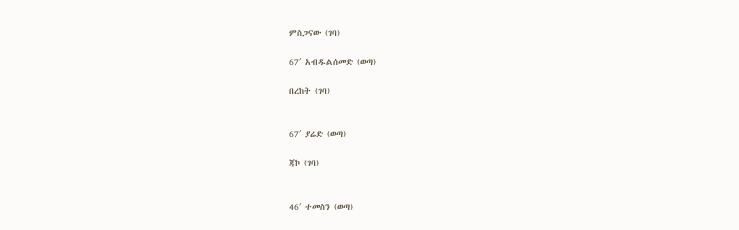ምስጋናው (ገባ)

67′ አብዱልሰመድ (ወጣ)

በረከት (ገባ)


67′ ያሬድ (ወጣ)

ጃኮ (ገባ)


46′ ተመስን (ወጣ)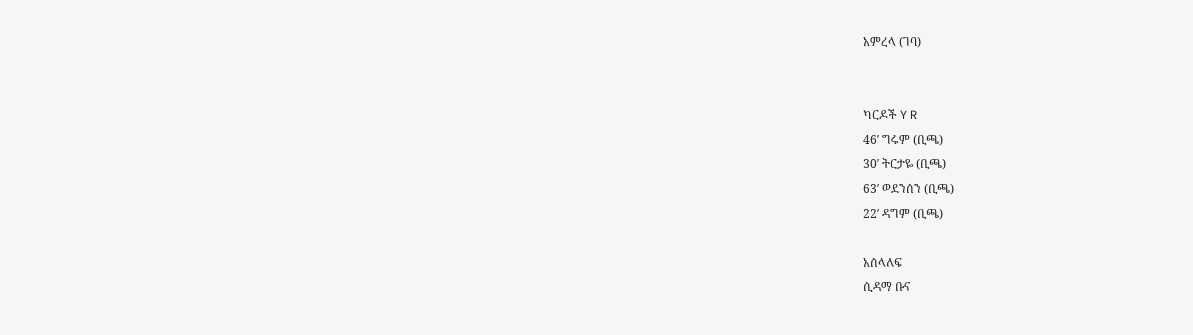አምረላ (ገባ)


ካርዶች Y R
46′ ግሩም (ቢጫ)
30′ ትርታዬ (ቢጫ)
63′ ወደንሰን (ቢጫ)
22′ ዳግም (ቢጫ)

አሰላለፍ
ሲዳማ ቡና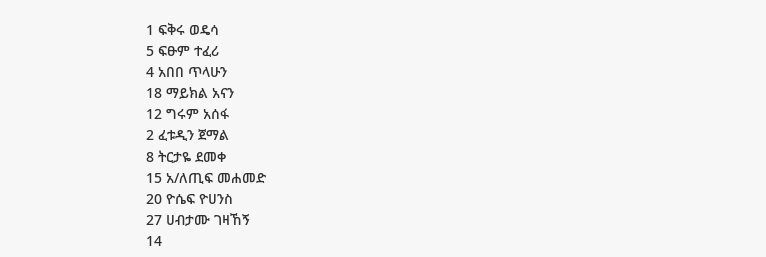1 ፍቅሩ ወዴሳ
5 ፍፁም ተፈሪ
4 አበበ ጥላሁን
18 ማይክል አናን
12 ግሩም አሰፋ
2 ፈቱዲን ጀማል
8 ትርታዬ ደመቀ
15 አ/ለጢፍ መሐመድ
20 ዮሴፍ ዮሀንስ
27 ሀብታሙ ገዛኸኝ
14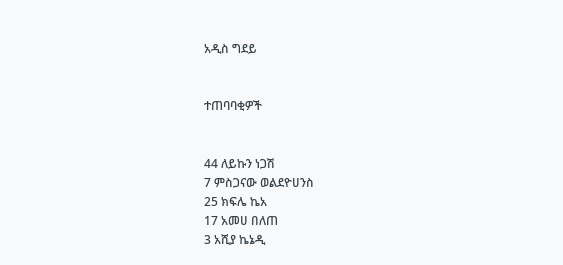አዲስ ግደይ


ተጠባባቂዎች


44 ለይኩን ነጋሽ
7 ምስጋናው ወልደዮሀንስ
25 ክፍሌ ኬአ
17 አመሀ በለጠ
3 አሺያ ኬኔዲ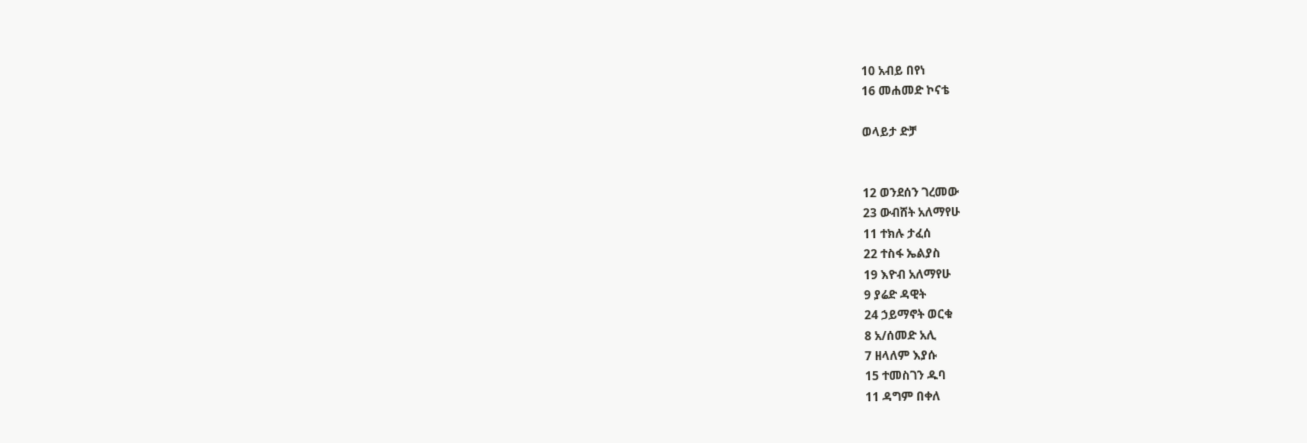10 አብይ በየነ
16 መሐመድ ኮናቴ

ወላይታ ድቻ


12 ወንደሰን ገረመው
23 ውብሸት አለማየሁ
11 ተክሉ ታፈሰ
22 ተስፋ ኤልያስ
19 እዮብ አለማየሁ
9 ያሬድ ዳዊት
24 ኃይማኖት ወርቁ
8 አ/ሰመድ አሊ
7 ዘላለም እያሱ
15 ተመስገን ዱባ
11 ዳግም በቀለ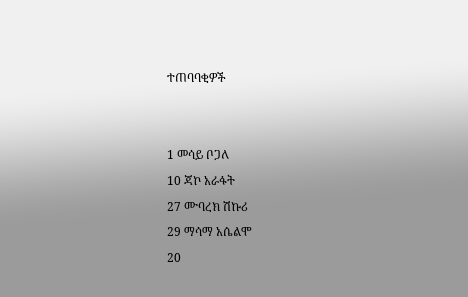ተጠባባቂዎች


1 መሳይ ቦጋለ
10 ጃኮ አራፋት
27 ሙባረክ ሽኩሪ
29 ማሳማ አሴልሞ
20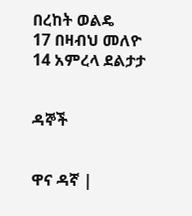በረከት ወልዴ
17 በዛብህ መለዮ
14 አምረላ ደልታታ


ዳኞች


ዋና ዳኛ |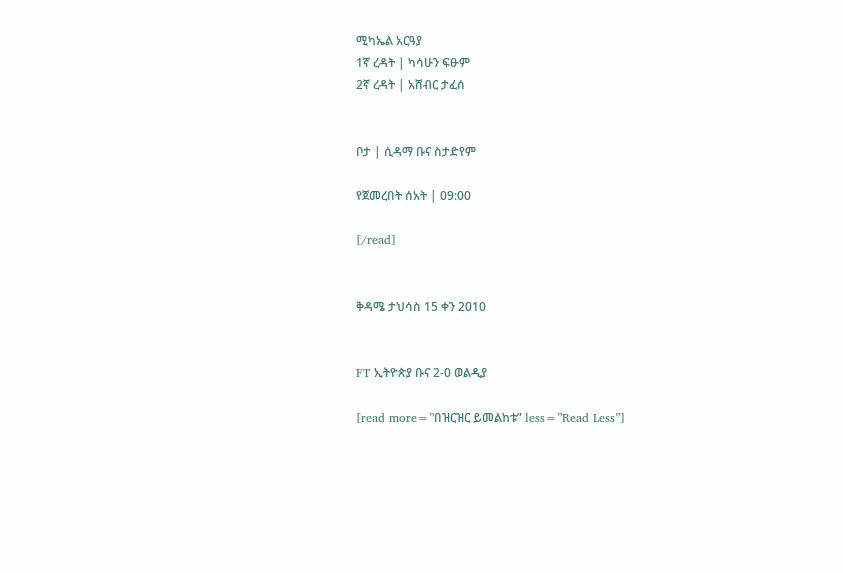ሚካኤል አርዓያ
1ኛ ረዳት | ካሳሁን ፍፁም
2ኛ ረዳት | አሸብር ታፈሰ


ቦታ | ሲዳማ ቡና ስታድየም

የጀመረበት ሰአት | 09:00

[/read]


ቅዳሜ ታህሳስ 15 ቀን 2010


FT ኢትዮጵያ ቡና 2-0 ወልዲያ

[read more=”በዝርዝር ይመልከቱ” less=”Read Less”]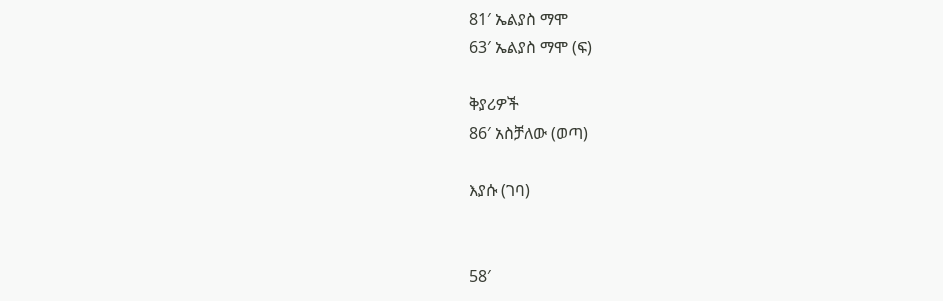81′ ኤልያስ ማሞ
63′ ኤልያስ ማሞ (ፍ)

ቅያሪዎች
86′ አስቻለው (ወጣ)

እያሱ (ገባ)


58′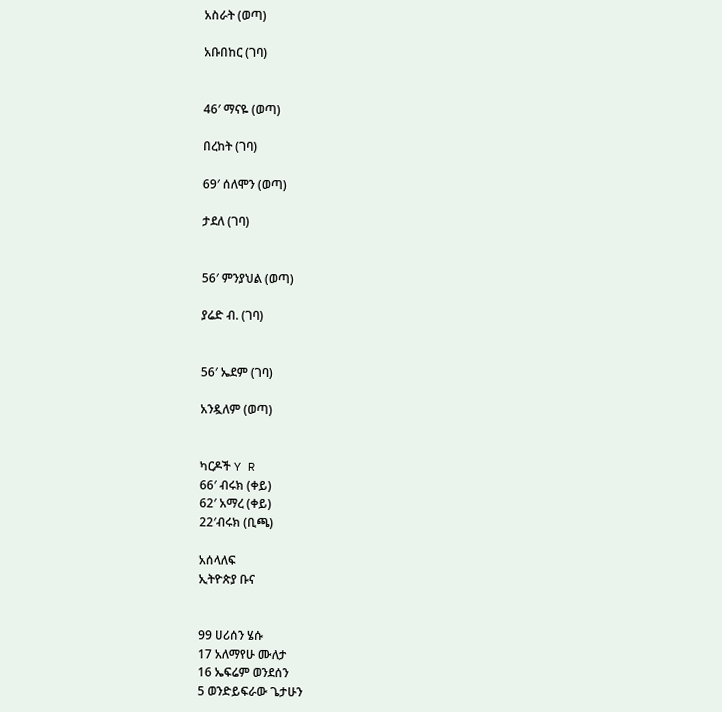አስራት (ወጣ)

አቡበከር (ገባ)


46′ ማናዬ (ወጣ)

በረከት (ገባ)

69′ ሰለሞን (ወጣ)

ታደለ (ገባ)


56′ ምንያህል (ወጣ)

ያሬድ ብ. (ገባ)


56′ ኤደም (ገባ)

አንዷለም (ወጣ)


ካርዶች Y R
66′ ብሩክ (ቀይ)
62′ አማረ (ቀይ)
22′ብሩክ (ቢጫ)

አሰላለፍ
ኢትዮጵያ ቡና


99 ሀሪሰን ሄሱ
17 አለማየሁ ሙለታ
16 ኤፍሬም ወንደሰን
5 ወንድይፍራው ጌታሁን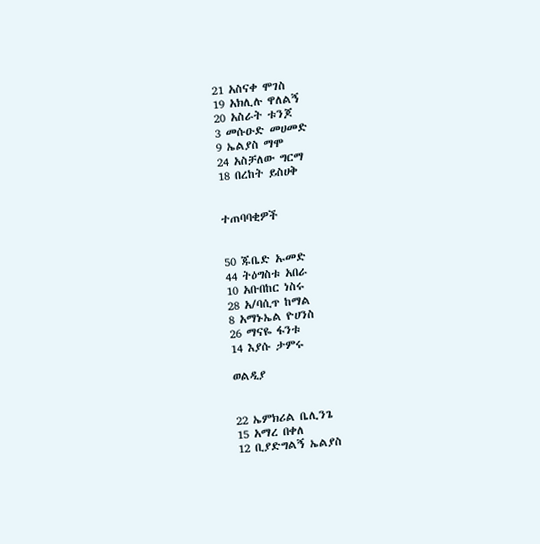21 አስናቀ ሞገስ
19 አክሊሉ ዋለልኝ
20 አስራት ቱንጆ
3 መሱዑድ መሀመድ
9 ኤልያስ ማሞ
24 አስቻለው ግርማ
18 በረከት ይስሀቅ


ተጠባባቂዎች


50 ጁቤድ ኡመድ
44 ትዕግስቱ አበራ
10 አቡበከር ነስሩ
28 አ/ባሲጥ ከማል
8 አማኑኤል ዮሀንስ
26 ማናዬ ፋንቱ
14 እያሱ ታምሩ

ወልዲያ


22 ኤምክሪል ቤሊንጌ
15 አማረ በቀለ
12 ቢያድግልኝ ኤልያስ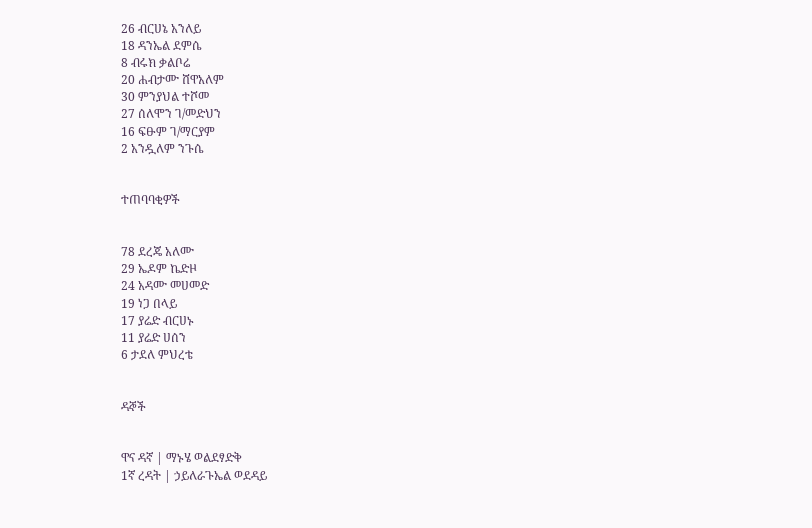26 ብርሀኔ አንለይ
18 ዳንኤል ደምሴ
8 ብሩክ ቃልቦሬ
20 ሐብታሙ ሸዋአለም
30 ምንያህል ተሾመ
27 ሰለሞን ገ/መድህን
16 ፍፁም ገ/ማርያም
2 አንዷለም ንጉሴ


ተጠባባቂዎች


78 ደረጄ አለሙ
29 ኤዶም ኬድዞ
24 አዳሙ መሀመድ
19 ነጋ በላይ
17 ያሬድ ብርሀኑ
11 ያሬድ ሀሰን
6 ታደለ ምህረቴ


ዳኞች


ዋና ዳኛ | ማኑሄ ወልደፃድቅ
1ኛ ረዳት | ኃይለራጉኤል ወደዳይ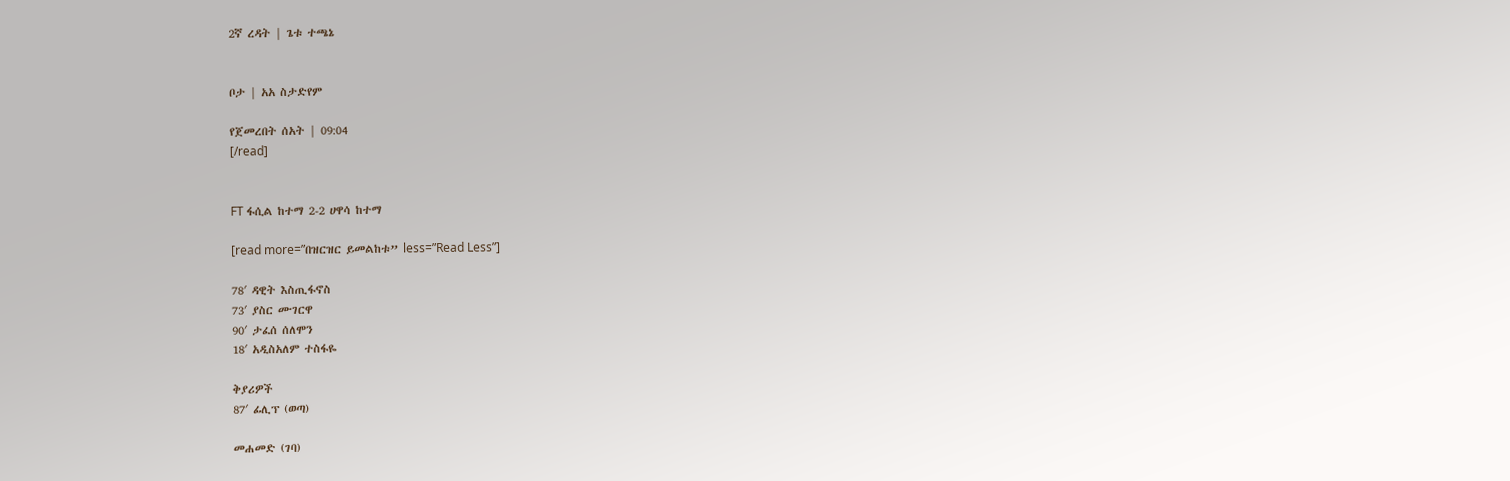2ኛ ረዳት | ጌቱ ተጫኔ


ቦታ | አአ ስታድየም

የጀመረበት ሰአት | 09:04
[/read]


FT ፋሲል ከተማ 2-2 ሀዋሳ ከተማ

[read more=”በዝርዝር ይመልከቱ” less=”Read Less”]

78′ ዳዊት እስጢፋኖስ
73′ ያስር ሙገርዋ
90′ ታፈሰ ሰለሞን
18′ አዲስአለም ተስፋዬ

ቅያሪዎች
87′ ፊሊፕ (ወጣ)

መሐመድ (ገባ)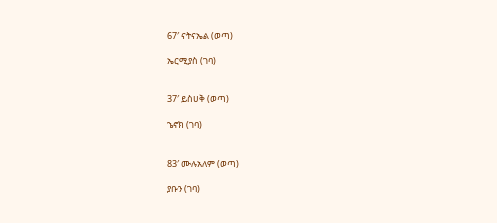67′ ናትናኤል (ወጣ)

ኤርሚያስ (ገባ)


37′ ይስሀቅ (ወጣ)

ኄኖክ (ገባ)


83′ ሙሉአለም (ወጣ)

ያቡን (ገባ)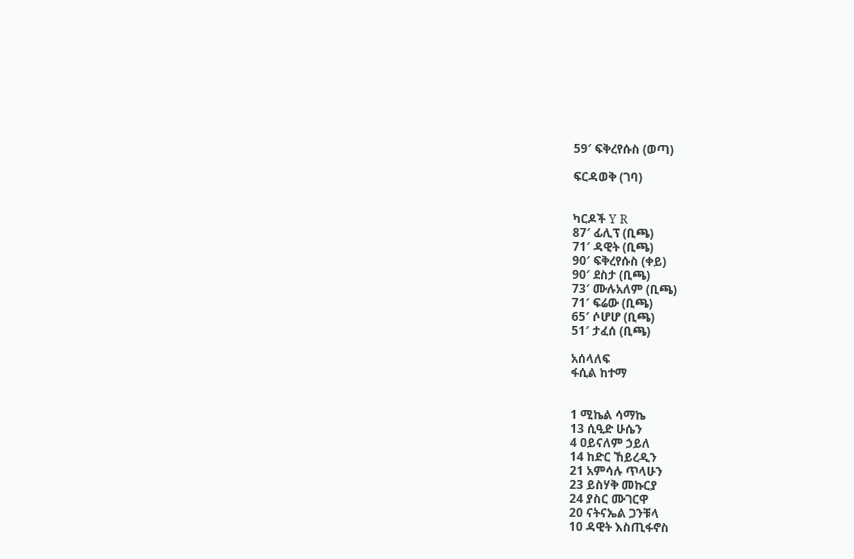59′ ፍቅረየሱስ (ወጣ)

ፍርዳወቅ (ገባ)


ካርዶች Y R
87′ ፊሊፕ (ቢጫ)
71′ ዳዊት (ቢጫ)
90′ ፍቅረየሱስ (ቀይ)
90′ ደስታ (ቢጫ)
73′ ሙሉአለም (ቢጫ)
71′ ፍሬው (ቢጫ)
65′ ሶሆሆ (ቢጫ)
51′ ታፈሰ (ቢጫ)

አሰላለፍ
ፋሲል ከተማ


1 ሚኬል ሳማኬ
13 ሲዒድ ሁሴን
4 ዐይናለም ኃይለ
14 ከድር ኸይረዲን
21 አምሳሉ ጥላሁን
23 ይስሃቅ መኩርያ
24 ያስር ሙገርዋ
20 ናትናኤል ጋንቹላ
10 ዳዊት እስጢፋኖስ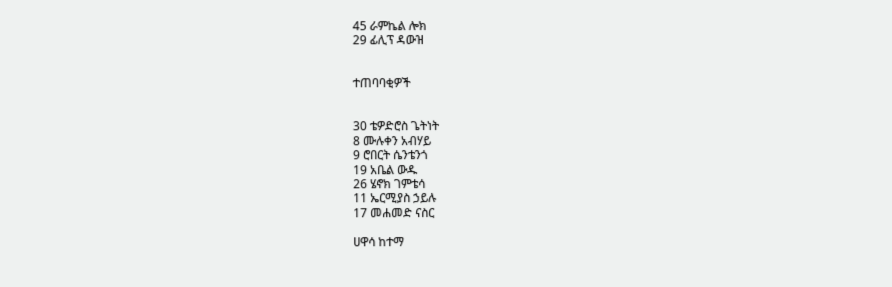45 ራምኬል ሎክ
29 ፊሊፕ ዳውዝ


ተጠባባቂዎች


30 ቴዎድሮስ ጌትነት
8 ሙሉቀን አብሃይ
9 ሮበርት ሴንቴንጎ
19 አቤል ውዱ
26 ሄኖክ ገምቴሳ
11 ኤርሚያስ ኃይሉ
17 መሐመድ ናስር

ሀዋሳ ከተማ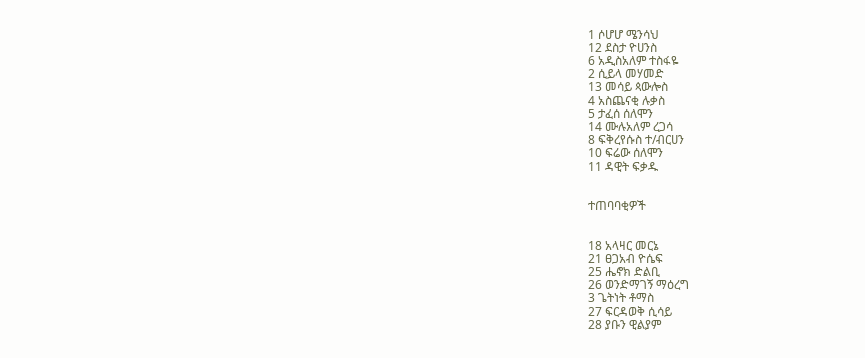1 ሶሆሆ ሜንሳህ
12 ደስታ ዮሀንስ
6 አዲስአለም ተስፋዬ
2 ሲይላ መሃመድ
13 መሳይ ጳውሎስ
4 አስጨናቂ ሉቃስ
5 ታፈሰ ሰለሞን
14 ሙሉአለም ረጋሳ
8 ፍቅረየሱስ ተ/ብርሀን
10 ፍሬው ሰለሞን
11 ዳዊት ፍቃዱ


ተጠባባቂዎች


18 አላዛር መርኔ
21 ፀጋአብ ዮሴፍ
25 ሔኖክ ድልቢ
26 ወንድማገኝ ማዕረግ
3 ጌትነት ቶማስ
27 ፍርዳወቅ ሲሳይ
28 ያቡን ዊልያም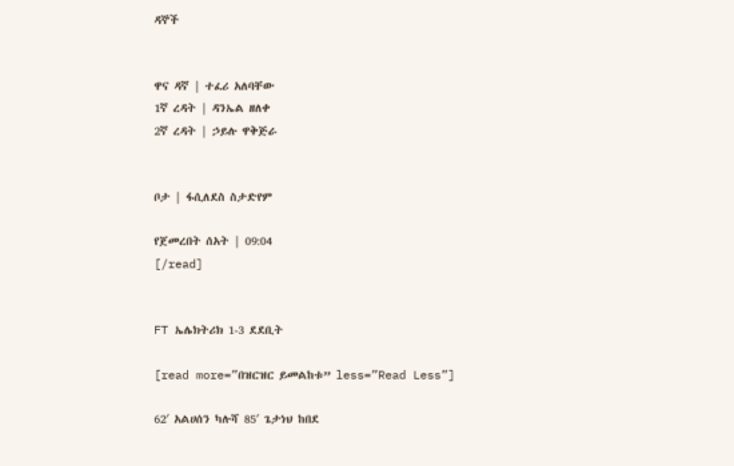ዳኞች


ዋና ዳኛ | ተፈሪ አለባቸው
1ኛ ረዳት | ዳንኤል ዘለቀ
2ኛ ረዳት | ኃይሉ ዋቅጅራ


ቦታ | ፋሲለደስ ስታድየም

የጀመረበት ሰአት | 09:04
[/read]


FT ኤሌክትሪክ 1-3 ደደቢት

[read more=”በዝርዝር ይመልከቱ” less=”Read Less”]

62′ አልሀሰን ካሉሻ 85′ ጌታነህ ከበደ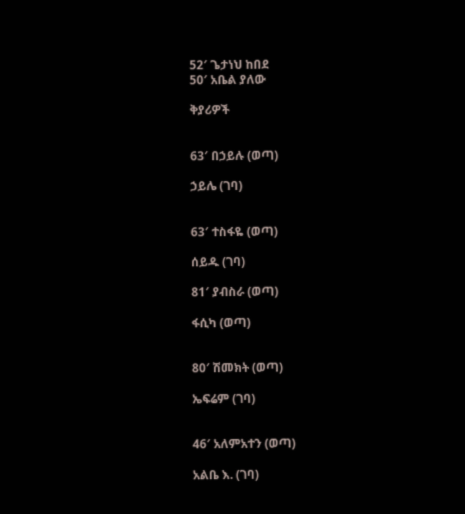52′ ጌታነህ ከበደ
50′ አቤል ያለው

ቅያሪዎች


63′ በኃይሉ (ወጣ)

ኃይሌ (ገባ)


63′ ተስፋዬ (ወጣ)

ሰይዱ (ገባ)

81′ ያብስራ (ወጣ)

ፋሲካ (ወጣ)


80′ ሽመክት (ወጣ)

ኤፍሬም (ገባ)


46′ አለምአተን (ወጣ)

አልቤ እ. (ገባ)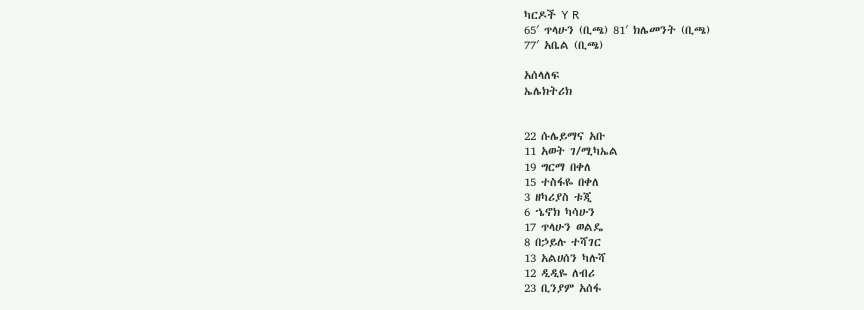ካርዶች Y R
65′ ጥላሁን (ቢጫ) 81′ ክሌመንት (ቢጫ)
77′ አቤል (ቢጫ)

አሰላለፍ
ኤሌክትሪክ


22 ሱሌይማና አቡ
11 አወት ገ/ሚካኤል
19 ግርማ በቀለ
15 ተስፋዬ በቀለ
3 ዘካሪያስ ቱጂ
6 ኄኖክ ካሳሁን
17 ጥላሁን ወልዴ
8 በኃይሉ ተሻገር
13 አልሀሰን ካሉሻ
12 ዲዲዬ ለብሪ
23 ቢንያም አሰፋ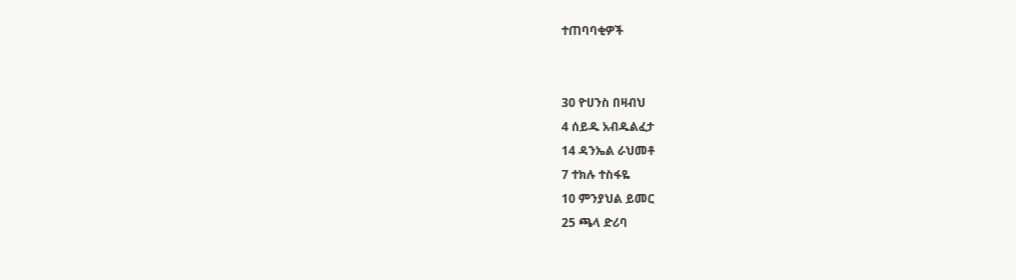ተጠባባቂዎች


30 ዮሀንስ በዛብህ
4 ሰይዱ አብዱልፈታ
14 ዳንኤል ራህመቶ
7 ተክሉ ተስፋዬ
10 ምንያህል ይመር
25 ጫላ ድሪባ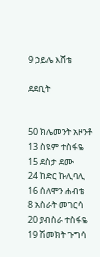9 ኃይሌ እሸቴ

ደደቢት


50 ክሌመንት አዞንቶ
13 ስዩም ተስፋዬ
15 ደስታ ደሙ
24 ከድር ኩሊባሊ
16 ሰለሞን ሐብቴ
8 አስራት መገርሳ
20 ያብስራ ተስፋዬ
19 ሽመክት ጉግሳ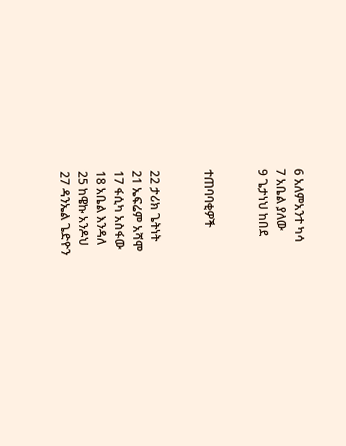6 አለምአንተ ካሳ
7 አቤል ያለው
9 ጌታነህ ከበደ


ተጠባባቂዎች


22 ታሪክ ጌትነት
21 ኤፍሬም አሻሞ
17 ፋሲካ አስፋው
18 አቤል እንዳለ
25 ከዌኩ አንዶህ
27 ዳንኤል ጌድዮን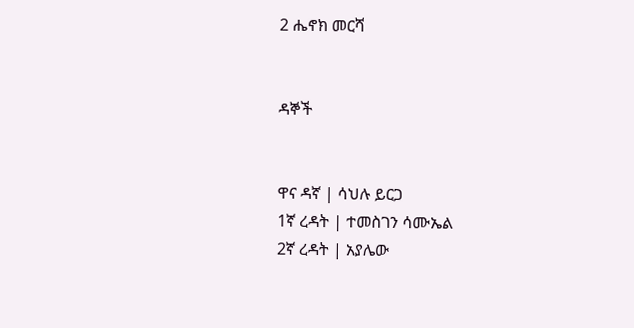2 ሔኖክ መርሻ


ዳኞች


ዋና ዳኛ | ሳህሉ ይርጋ
1ኛ ረዳት | ተመስገን ሳሙኤል
2ኛ ረዳት | አያሌው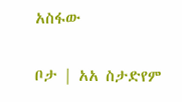አስፋው


ቦታ | አአ ስታድየም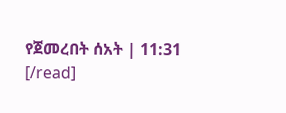የጀመረበት ሰአት | 11:31
[/read]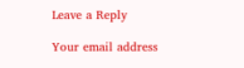Leave a Reply

Your email address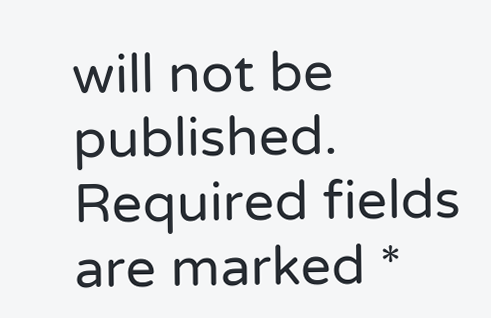will not be published. Required fields are marked *